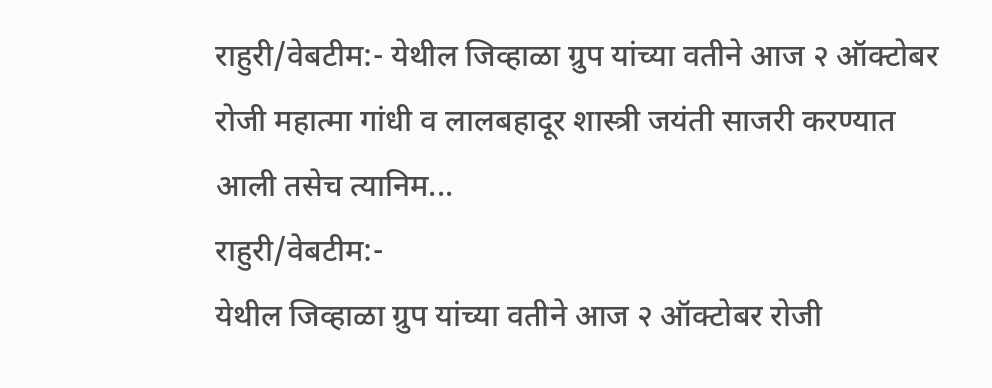राहुरी/वेबटीम:- येथील जिव्हाळा ग्रुप यांच्या वतीने आज २ ऑक्टोबर रोजी महात्मा गांधी व लालबहादूर शास्त्री जयंती साजरी करण्यात आली तसेच त्यानिम...
राहुरी/वेबटीम:-
येथील जिव्हाळा ग्रुप यांच्या वतीने आज २ ऑक्टोबर रोजी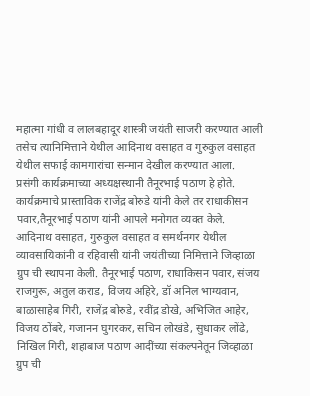महात्मा गांधी व लालबहादूर शास्त्री जयंती साजरी करण्यात आली तसेच त्यानिमित्ताने येथील आदिनाथ वसाहत व गुरुकुल वसाहत येथील सफाई कामगारांचा सन्मान देखील करण्यात आला.
प्रसंगी कार्यक्रमाच्या अध्यक्षस्थानी तैनूरभाई पठाण हे होते.
कार्यक्रमाचे प्रास्ताविक राजेंद्र बोरुडे यांनी केले तर राधाकीसन पवार,तैनूरभाई पठाण यांनी आपले मनोगत व्यक्त केले.
आदिनाथ वसाहत, गुरुकुल वसाहत व समर्थनगर येथील व्यावसायिकांनी व रहिवासी यांनी जयंतीच्या निमित्ताने जिव्हाळा ग्रुप ची स्थापना केली. तैनूरभाई पठाण, राधाकिसन पवार, संजय राजगुरू, अतुल कराड, विजय अहिरे, डॉ अनिल भाग्यवान, बाळासाहेब गिरी, राजेंद्र बोरुडे, रवींद्र डोखे, अभिजित आहेर, विजय ठोंबरे, गजानन घुगरकर, सचिन लोखंडे, सुधाकर लोंढे, निखिल गिरी, शहाबाज पठाण आदींच्या संकल्पनेतून जिव्हाळा ग्रुप ची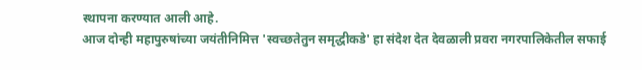स्थापना करण्यात आली आहे.
आज दोन्ही महापुरुषांच्या जयंतीनिमित्त 'स्वच्छतेतुन समृद्धीकडे' हा संदेश देत देवळाली प्रवरा नगरपालिकेतील सफाई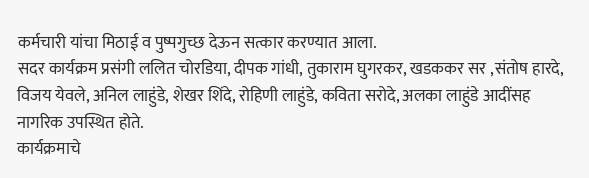कर्मचारी यांचा मिठाई व पुष्पगुच्छ देऊन सत्कार करण्यात आला.
सदर कार्यक्रम प्रसंगी ललित चोरडिया, दीपक गांधी, तुकाराम घुगरकर, खडककर सर ,संतोष हारदे, विजय येवले, अनिल लाहुंडे, शेखर शिंदे, रोहिणी लाहुंडे, कविता सरोदे, अलका लाहुंडे आदींसह नागरिक उपस्थित होते.
कार्यक्रमाचे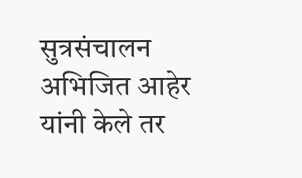सुत्रसंचालन अभिजित आहेर यांनी केले तर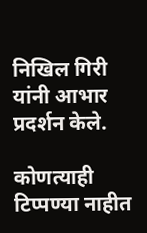निखिल गिरी यांनी आभार प्रदर्शन केले.

कोणत्याही टिप्पण्या नाहीत